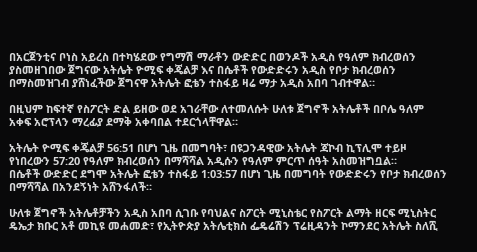በአርጀንቲና ቦነስ አይረስ በተካሄደው የግማሽ ማራቶን ውድድር በወንዶች አዲስ የዓለም ክብረወሰን ያስመዘገበው ጀግናው አትሌት ዮሚፍ ቀጄልቻ እና በሴቶች የውድድሩን አዲስ የቦታ ክብረወሰን በማስመዝገብ ያሸነፈችው ጀግናዋ አትሌት ፎቴን ተስፋይ ዛሬ ማታ አዲስ አበባ ገብተዋል።

በዚህም ከፍተኛ የስፖርት ድል ይዘው ወደ አገራቸው ለተመለሱት ሁለቱ ጀግኖች አትሌቶች በቦሌ ዓለም አቀፍ አሮፕላን ማረፊያ ደማቅ አቀባበል ተደርጎላቸዋል።

አትሌት ዮሚፍ ቀጄልቻ 56:51 በሆነ ጊዜ በመግባት፣ በዩጋንዳዊው አትሌት ጃኮብ ኪፕሊሞ ተይዞ የነበረውን 57:20 የዓለም ክብረወሰን በማሻሻል አዲሱን የዓለም ምርጥ ሰዓት አስመዝግቧል።
በሴቶች ውድድር ደግሞ አትሌት ፎቴን ተስፋይ 1:03:57 በሆነ ጊዜ በመግባት የውድድሩን የቦታ ክብረወሰን በማሻሻል በአንደኝነት አሸንፋለች።

ሁለቱ ጀግኖች አትሌቶቻችን አዲስ አበባ ሲገቡ የባህልና ስፖርት ሚኒስቴር የስፖርት ልማት ዘርፍ ሚኒስትር ዴኤታ ክቡር አቶ መኪዩ መሐመድ፣ የኢትዮጵያ አትሌቲክስ ፌዴሬሽን ፕሬዚዳንት ኮማንደር አትሌት ስለሺ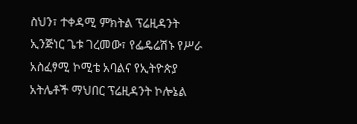ስህን፣ ተቀዳሚ ምክትል ፕሬዚዳንት ኢንጅነር ጌቱ ገረመው፣ የፌዴሬሽኑ የሥራ አስፈፃሚ ኮሚቴ አባልና የኢትዮጵያ አትሌቶች ማህበር ፕሬዚዳንት ኮሎኔል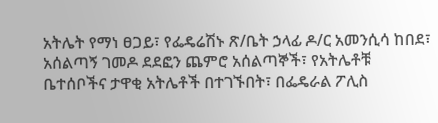አትሌት የማነ ፀጋይ፣ የፌዴሬሽኑ ጽ/ቤት ኃላፊ ዶ/ር አመንሲሳ ከበደ፣ አሰልጣኝ ገመዶ ደደፎን ጨምሮ አሰልጣኞች፣ የአትሌቶቹ ቤተሰቦችና ታዋቂ አትሌቶች በተገኙበት፣ በፌዴራል ፖሊስ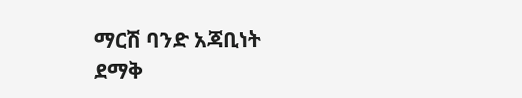ማርሽ ባንድ አጃቢነት ደማቅ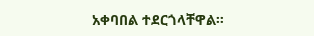አቀባበል ተደርጎላቸዋል።